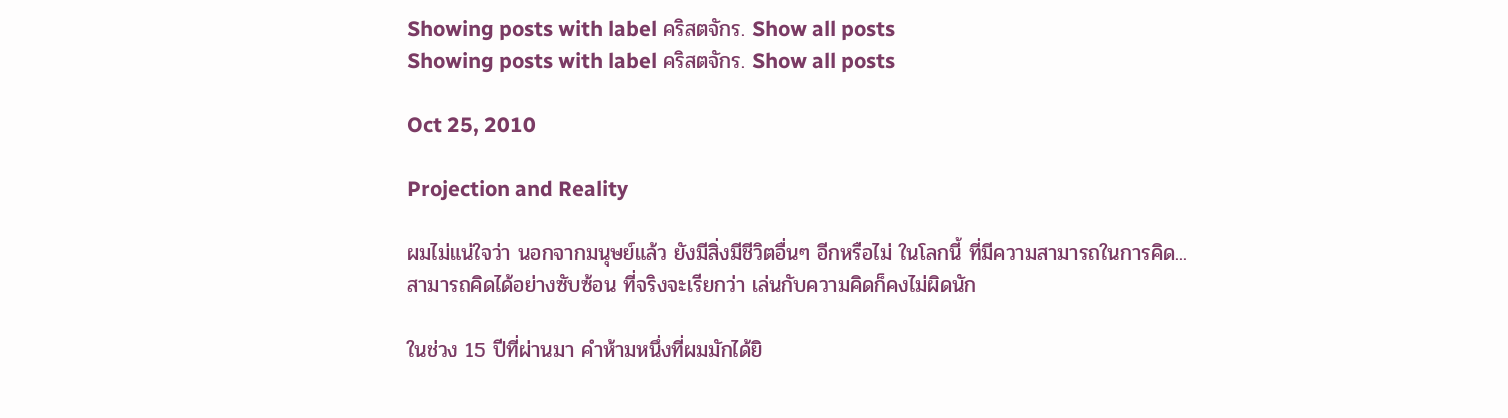Showing posts with label คริสตจักร. Show all posts
Showing posts with label คริสตจักร. Show all posts

Oct 25, 2010

Projection and Reality

ผมไม่แน่ใจว่า นอกจากมนุษย์แล้ว ยังมีสิ่งมีชีวิตอื่นๆ อีกหรือไม่ ในโลกนี้ ที่มีความสามารถในการคิด...
สามารถคิดได้อย่างซับซ้อน ที่จริงจะเรียกว่า เล่นกับความคิดก็คงไม่ผิดนัก

ในช่วง 15 ปีที่ผ่านมา คำห้ามหนึ่งที่ผมมักได้ยิ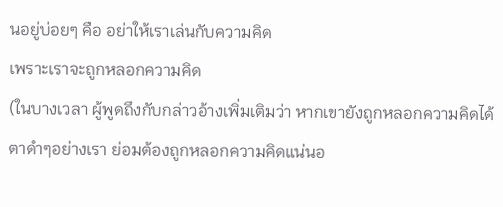นอยู่บ่อยๆ คือ อย่าให้เราเล่นกับความคิด
เพราะเราจะถูกหลอกความคิด
(ในบางเวลา ผู้พูดถึงกับกล่าวอ้างเพิ่มเติมว่า หากเขายังถูกหลอกความคิดได้
ตาดำๆอย่างเรา ย่อมต้องถูกหลอกความคิดแน่นอ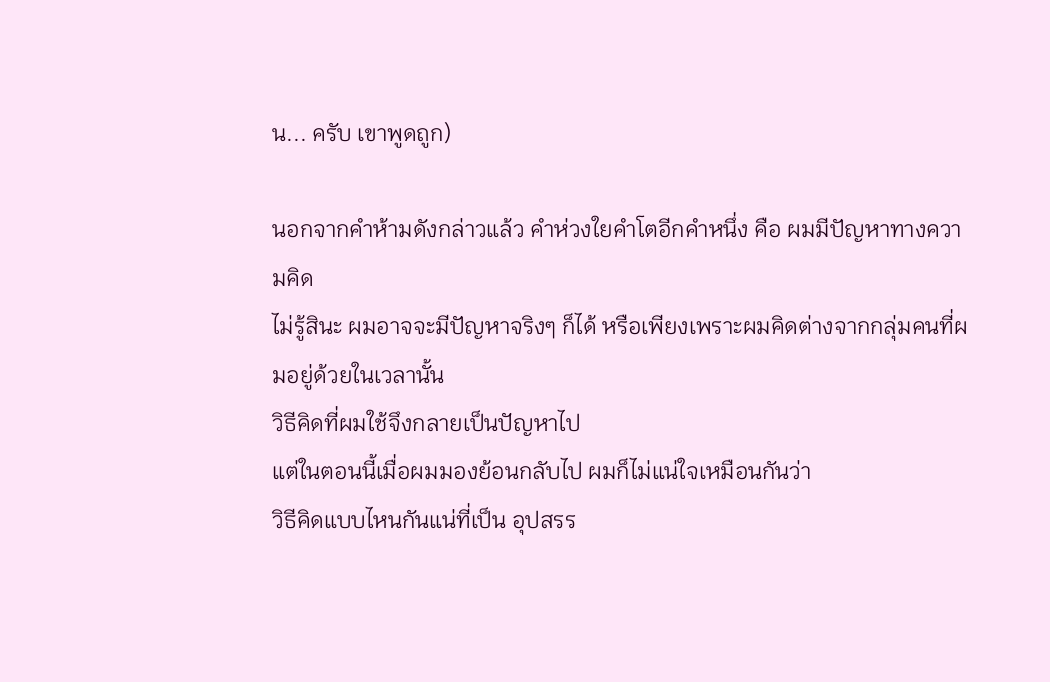น... ครับ เขาพูดถูก)

นอกจากคำห้ามดังกล่าวแล้ว คำห่วงใยคำโตอีกคำหนึ่ง คือ ผมมีปัญหาทางความคิด
ไม่รู้สินะ ผมอาจจะมีปัญหาจริงๆ ก็ได้ หรือเพียงเพราะผมคิดต่างจากกลุ่มคนที่ผมอยู่ด้วยในเวลานั้น
วิธีคิดที่ผมใช้จึงกลายเป็นปัญหาไป
แต่ในตอนนี้เมื่อผมมองย้อนกลับไป ผมก็ไม่แน่ใจเหมือนกันว่า
วิธีคิดแบบไหนกันแน่ที่เป็น อุปสรร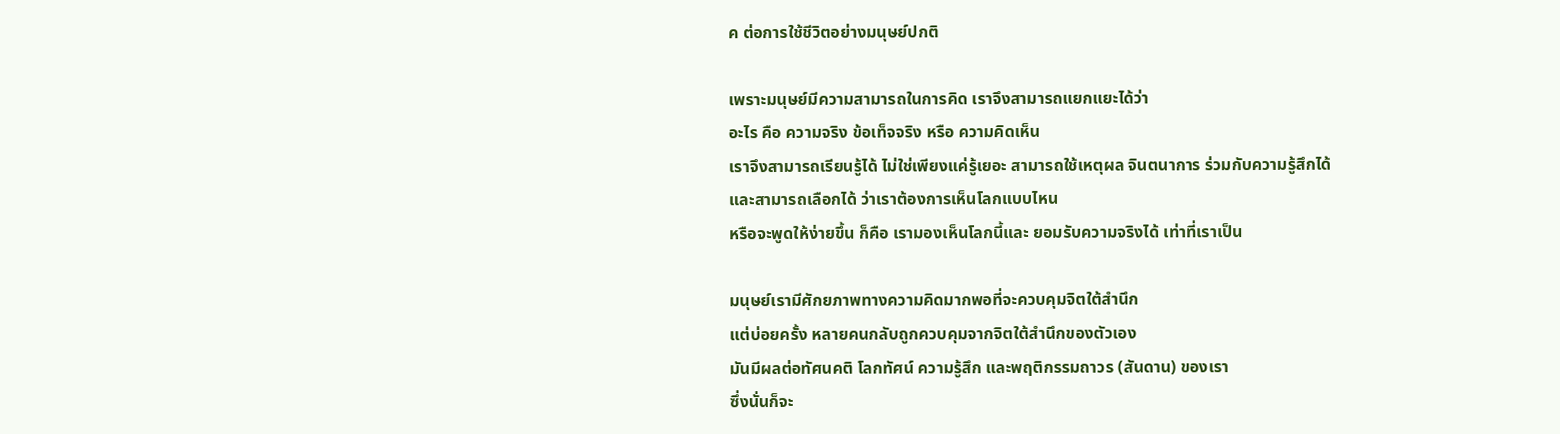ค ต่อการใช้ชีวิตอย่างมนุษย์ปกติ

เพราะมนุษย์มีความสามารถในการคิด เราจึงสามารถแยกแยะได้ว่า
อะไร คือ ความจริง ข้อเท็จจริง หรือ ความคิดเห็น
เราจึงสามารถเรียนรู้ได้ ไม่ใช่เพียงแค่รู้เยอะ สามารถใช้เหตุผล จินตนาการ ร่วมกับความรู้สึกได้
และสามารถเลือกได้ ว่าเราต้องการเห็นโลกแบบไหน
หรือจะพูดให้ง่ายขึ้น ก็คือ เรามองเห็นโลกนี้และ ยอมรับความจริงได้ เท่าที่เราเป็น

มนุษย์เรามีศักยภาพทางความคิดมากพอที่จะควบคุมจิตใต้สำนึก
แต่บ่อยครั้ง หลายคนกลับถูกควบคุมจากจิตใต้สำนึกของตัวเอง
มันมีผลต่อทัศนคติ โลกทัศน์ ความรู้สึก และพฤติกรรมถาวร (สันดาน) ของเรา
ซึ่งนั่นก็จะ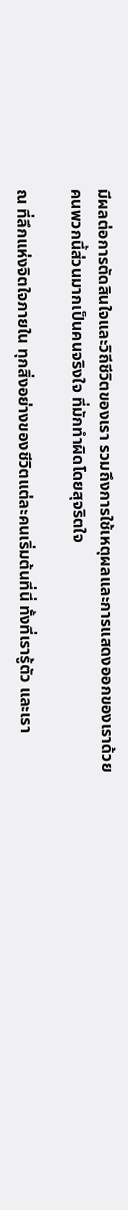มีผลต่อการตัดสินใจและวิถีชีวิตของเรา รวมถึงการใช้เหตุผลและการแสดงออกของเราด้วย
คนพวกนี้ส่วนมากเป็นคนจริงใจ ที่มักทำผิดโดยสุจริตใจ

ณ ที่ลึกแห่งจิตใจภายใน ทุกสิ่งอย่างของชีวิตแต่ละคนเริ่มต้นที่นี่ ทั้งที่เรารู้ตัว และเรา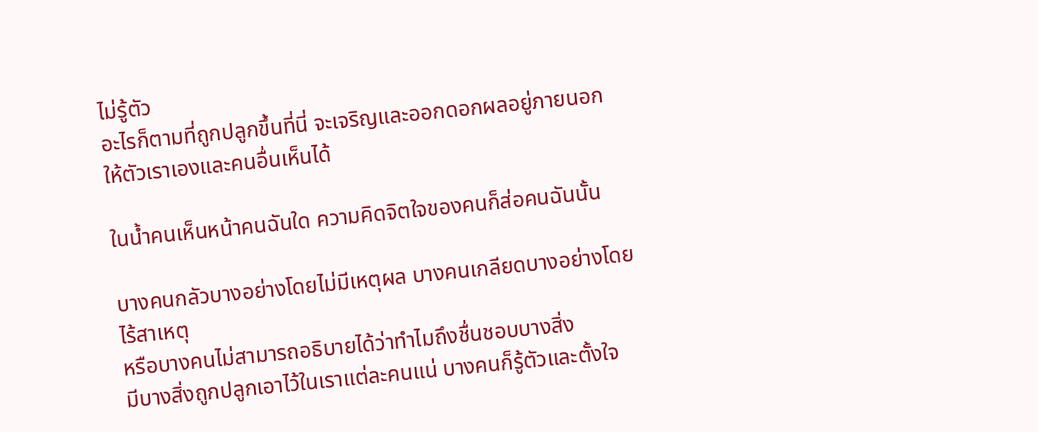ไม่รู้ตัว
อะไรก็ตามที่ถูกปลูกขึ้นที่นี่ จะเจริญและออกดอกผลอยู่ภายนอกให้ตัวเราเองและคนอื่นเห็นได้

ในน้ำคนเห็นหน้าคนฉันใด ความคิดจิตใจของคนก็ส่อคนฉันนั้น

บางคนกลัวบางอย่างโดยไม่มีเหตุผล บางคนเกลียดบางอย่างโดยไร้สาเหตุ
หรือบางคนไม่สามารถอธิบายได้ว่าทำไมถึงชื่นชอบบางสิ่ง
มีบางสิ่งถูกปลูกเอาไว้ในเราแต่ละคนแน่ บางคนก็รู้ตัวและตั้งใจ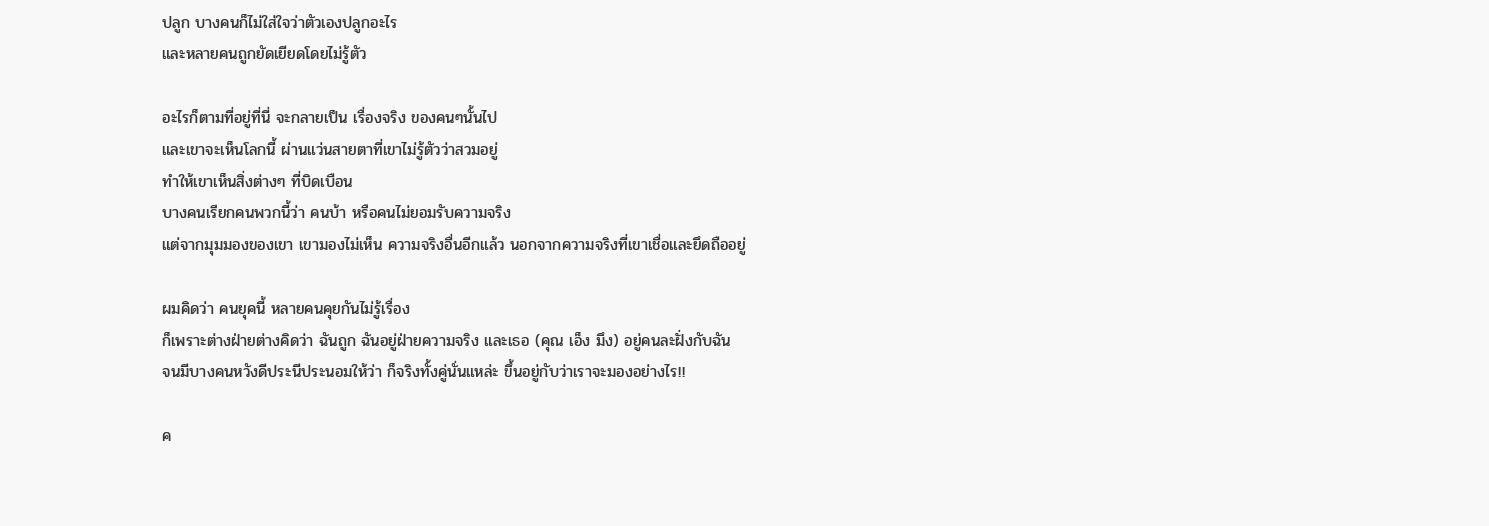ปลูก บางคนก็ไม่ใส่ใจว่าตัวเองปลูกอะไร
และหลายคนถูกยัดเยียดโดยไม่รู้ตัว

อะไรก็ตามที่อยู่ที่นี่ จะกลายเป็น เรื่องจริง ของคนๆนั้นไป
และเขาจะเห็นโลกนี้ ผ่านแว่นสายตาที่เขาไม่รู้ตัวว่าสวมอยู่
ทำให้เขาเห็นสิ่งต่างๆ ที่บิดเบือน
บางคนเรียกคนพวกนี้ว่า คนบ้า หรือคนไม่ยอมรับความจริง
แต่จากมุมมองของเขา เขามองไม่เห็น ความจริงอื่นอีกแล้ว นอกจากความจริงที่เขาเชื่อและยึดถืออยู่

ผมคิดว่า คนยุคนี้ หลายคนคุยกันไม่รู้เรื่อง
ก็เพราะต่างฝ่ายต่างคิดว่า ฉันถูก ฉันอยู่ฝ่ายความจริง และเธอ (คุณ เอ็ง มึง) อยู่คนละฝั่งกับฉัน
จนมีบางคนหวังดีประนีประนอมให้ว่า ก็จริงทั้งคู่นั่นแหล่ะ ขึ้นอยู่กับว่าเราจะมองอย่างไร!!

ค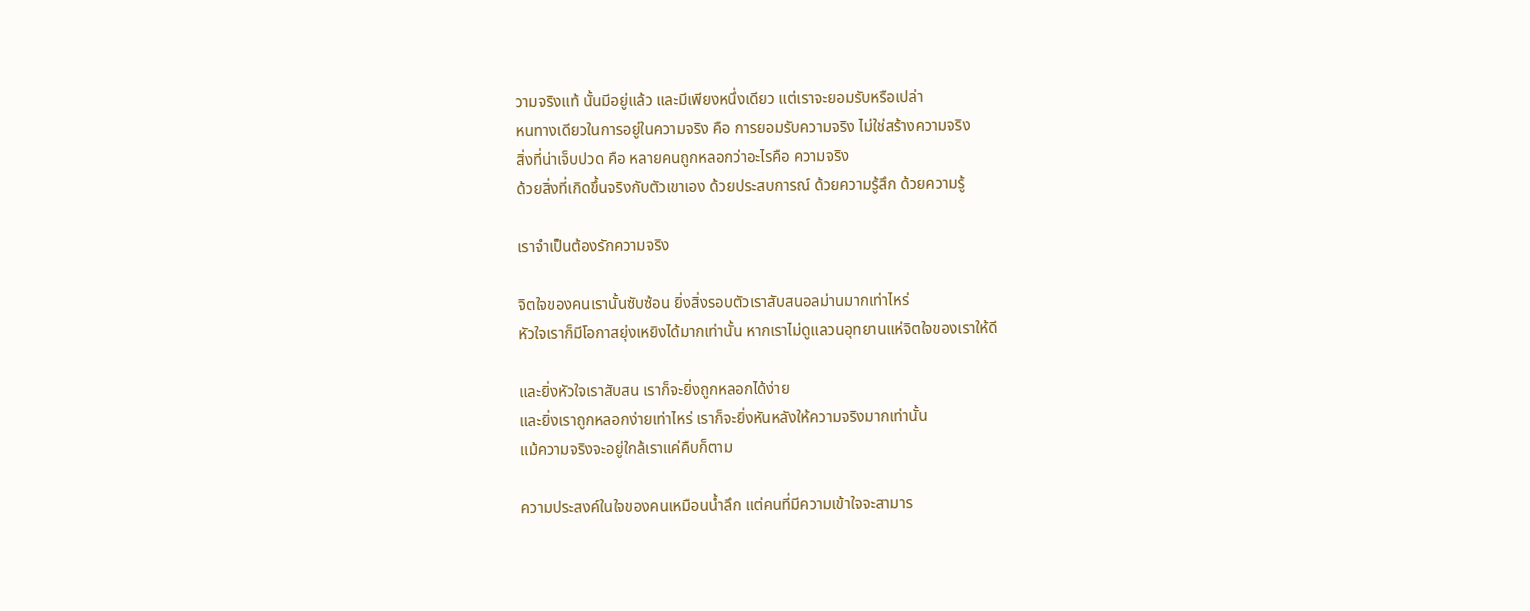วามจริงแท้ นั้นมีอยู่แล้ว และมีเพียงหนึ่งเดียว แต่เราจะยอมรับหรือเปล่า
หนทางเดียวในการอยู่ในความจริง คือ การยอมรับความจริง ไม่ใช่สร้างความจริง
สิ่งที่น่าเจ็บปวด คือ หลายคนถูกหลอกว่าอะไรคือ ความจริง
ด้วยสิ่งที่เกิดขึ้นจริงกับตัวเขาเอง ด้วยประสบการณ์ ด้วยความรู้สึก ด้วยความรู้

เราจำเป็นต้องรักความจริง

จิตใจของคนเรานั้นซับซ้อน ยิ่งสิ่งรอบตัวเราสับสนอลม่านมากเท่าไหร่
หัวใจเราก็มีโอกาสยุ่งเหยิงได้มากเท่านั้น หากเราไม่ดูแลวนอุทยานแห่จิตใจของเราให้ดี

และยิ่งหัวใจเราสับสน เราก็จะยิ่งถูกหลอกได้ง่าย
และยิ่งเราถูกหลอกง่ายเท่าไหร่ เราก็จะยิ่งหันหลังให้ความจริงมากเท่านั้น
แม้ความจริงจะอยู่ใกล้เราแค่คืบก็ตาม

ความประสงค์ในใจของคนเหมือนน้ำลึก แต่คนที่มีความเข้าใจจะสามาร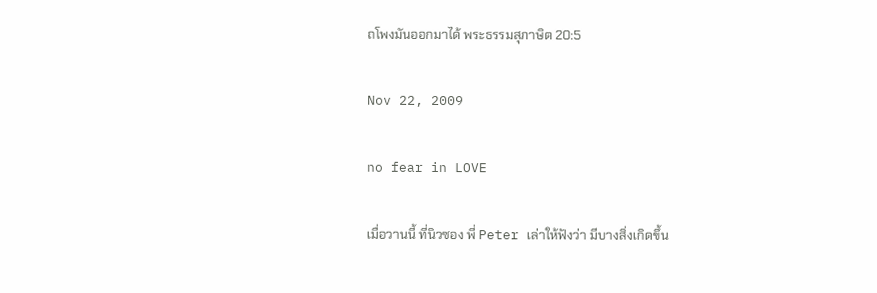ถโพงมันออกมาได้ พระธรรมสุภาษิต 20:5

Nov 22, 2009

no fear in LOVE

เมื่อวานนี้ ที่นิวซอง พี่ Peter เล่าให้ฟังว่า มีบางสิ่งเกิดขึ้น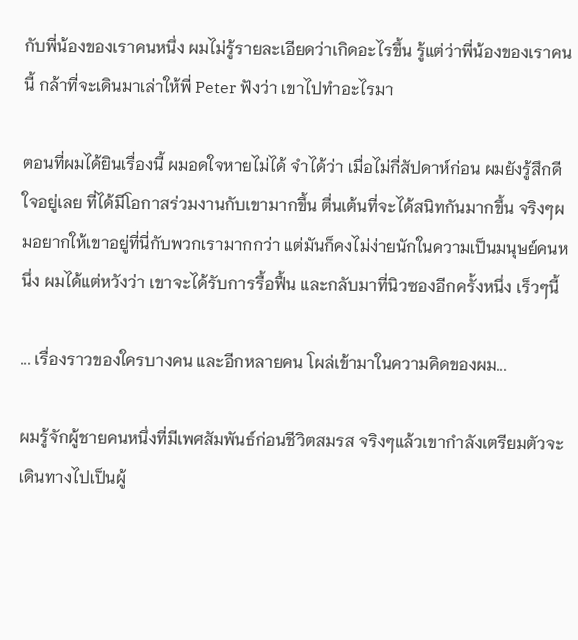กับพี่น้องของเราคนหนึ่ง ผมไม่รู้รายละเอียดว่าเกิดอะไรขึ้น รู้แต่ว่าพี่น้องของเราคนนี้ กล้าที่จะเดินมาเล่าให้พี่ Peter ฟังว่า เขาไปทำอะไรมา

ตอนที่ผมได้ยินเรื่องนี้ ผมอดใจหายไม่ได้ จำได้ว่า เมื่อไม่กี่สัปดาห์ก่อน ผมยังรู้สึกดีใจอยู่เลย ที่ได้มีโอกาสร่วมงานกับเขามากขึ้น ตื่นเต้นที่จะได้สนิทกันมากขึ้น จริงๆผมอยากให้เขาอยู่ที่นี่กับพวกเรามากกว่า แต่มันก็คงไม่ง่ายนักในความเป็นมนุษย์คนหนึ่ง ผมได้แต่หวังว่า เขาจะได้รับการรื้อฟื้น และกลับมาที่นิวซองอีกครั้งหนึ่ง เร็วๆนี้

... เรื่องราวของใครบางคน และอีกหลายคน โผล่เข้ามาในความคิดของผม...

ผมรู้จักผู้ชายคนหนึ่งที่มีเพศสัมพันธ์ก่อนชีวิตสมรส จริงๆแล้วเขากำลังเตรียมตัวจะเดินทางไปเป็นผู้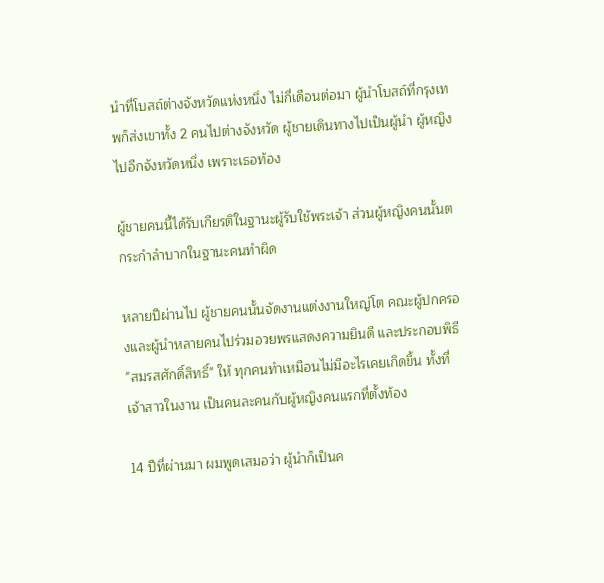นำที่โบสถ์ต่างจังหวัดแห่งหนึ่ง ไม่กี่เดือนต่อมา ผู้นำโบสถ์ที่กรุงเทพก็ส่งเขาทั้ง 2 คนไปต่างจังหวัด ผู้ชายเดินทางไปเป็นผู้นำ ผู้หญิงไปอีกจังหวัดหนึ่ง เพราะเธอท้อง

ผู้ชายคนนี้ได้รับเกียรติในฐานะผู้รับใช้พระเจ้า ส่วนผู้หญิงคนนั้นตกระกำลำบากในฐานะคนทำผิด

หลายปีผ่านไป ผู้ชายคนนั้นจัดงานแต่งงานใหญ่โต คณะผู้ปกครองและผู้นำหลายคนไปร่วมอวยพรแสดงความยินดี และประกอบพิธี "สมรสศักดิ์สิทธิ์" ให้ ทุกคนทำเหมือนไม่มีอะไรเคยเกิดขึ้น ทั้งที่เจ้าสาวในงาน เป็นคนละคนกับผู้หญิงคนแรกที่ตั้งท้อง

14 ปีที่ผ่านมา ผมพูดเสมอว่า ผู้นำก็เป็นค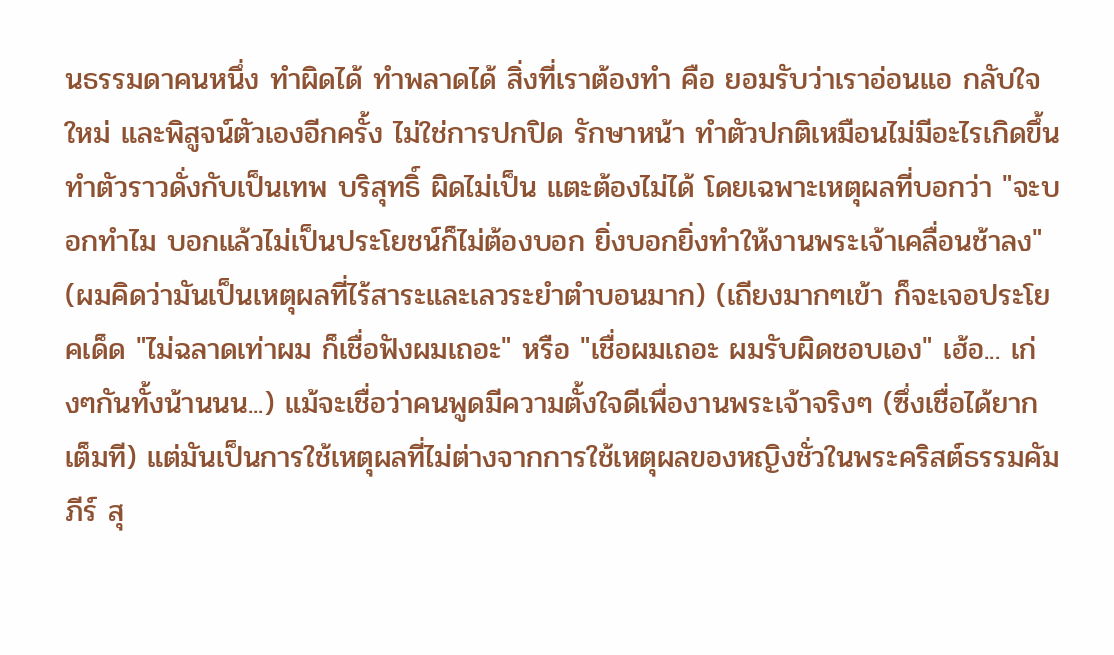นธรรมดาคนหนึ่ง ทำผิดได้ ทำพลาดได้ สิ่งที่เราต้องทำ คือ ยอมรับว่าเราอ่อนแอ กลับใจใหม่ และพิสูจน์ตัวเองอีกครั้ง ไม่ใช่การปกปิด รักษาหน้า ทำตัวปกติเหมือนไม่มีอะไรเกิดขึ้น ทำตัวราวดั่งกับเป็นเทพ บริสุทธิ์ ผิดไม่เป็น แตะต้องไม่ได้ โดยเฉพาะเหตุผลที่บอกว่า "จะบอกทำไม บอกแล้วไม่เป็นประโยชน์ก็ไม่ต้องบอก ยิ่งบอกยิ่งทำให้งานพระเจ้าเคลื่อนช้าลง" (ผมคิดว่ามันเป็นเหตุผลที่ไร้สาระและเลวระยำตำบอนมาก) (เถียงมากๆเข้า ก็จะเจอประโยคเด็ด "ไม่ฉลาดเท่าผม ก็เชื่อฟังผมเถอะ" หรือ "เชื่อผมเถอะ ผมรับผิดชอบเอง" เฮ้อ... เก่งๆกันทั้งน้านนน...) แม้จะเชื่อว่าคนพูดมีความตั้งใจดีเพื่องานพระเจ้าจริงๆ (ซึ่งเชื่อได้ยากเต็มที) แต่มันเป็นการใช้เหตุผลที่ไม่ต่างจากการใช้เหตุผลของหญิงชั่วในพระคริสต์ธรรมคัมภีร์ สุ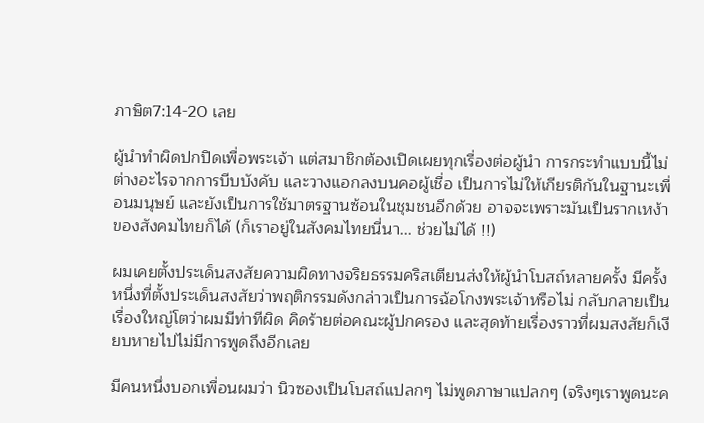ภาษิต7:14-20 เลย

ผู้นำทำผิดปกปิดเพื่อพระเจ้า แต่สมาชิกต้องเปิดเผยทุกเรื่องต่อผู้นำ การกระทำแบบนี้ไม่ต่างอะไรจากการบีบบังคับ และวางแอกลงบนคอผู้เชื่อ เป็นการไม่ให้เกียรติกันในฐานะเพื่อนมนุษย์ และยังเป็นการใช้มาตรฐานซ้อนในชุมชนอีกด้วย อาจจะเพราะมันเป็นรากเหง้าของสังคมไทยก็ได้ (ก็เราอยู่ในสังคมไทยนี่นา... ช่วยไม่ได้ !!)

ผมเคยตั้งประเด็นสงสัยความผิดทางจริยธรรมคริสเตียนส่งให้ผู้นำโบสถ์หลายครั้ง มีครั้งหนึ่งที่ตั้งประเด็นสงสัยว่าพฤติกรรมดังกล่าวเป็นการฉ้อโกงพระเจ้าหรือไม่ กลับกลายเป็นเรื่องใหญ่โตว่าผมมีท่าทีผิด คิดร้ายต่อคณะผู้ปกครอง และสุดท้ายเรื่องราวที่ผมสงสัยก็เงียบหายไปไม่มีการพูดถึงอีกเลย

มีคนหนึ่งบอกเพื่อนผมว่า นิวซองเป็นโบสถ์แปลกๆ ไม่พูดภาษาแปลกๆ (จริงๆเราพูดนะค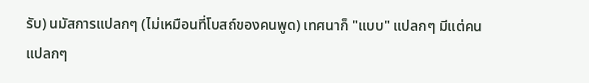รับ) นมัสการแปลกๆ (ไม่เหมือนที่โบสถ์ของคนพูด) เทศนาก็ "แบบ" แปลกๆ มีแต่คนแปลกๆ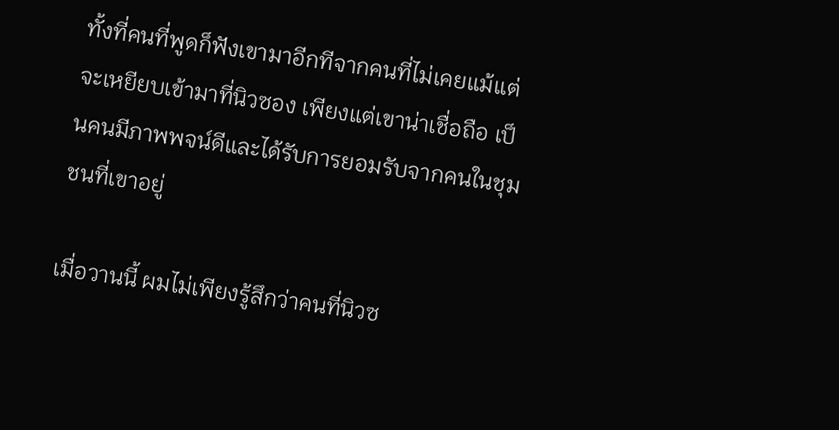ทั้งที่คนที่พูดก็ฟังเขามาอีกทีจากคนที่ไม่เคยแม้แต่จะเหยียบเข้ามาที่นิวซอง เพียงแต่เขาน่าเชื่อถือ เป็นคนมีภาพพจน์ดีและได้รับการยอมรับจากคนในชุมชนที่เขาอยู่

เมื่อวานนี้ ผมไม่เพียงรู้สึกว่าคนที่นิวซ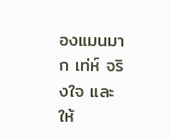องแมนมาก เท่ห์ จริงใจ และให้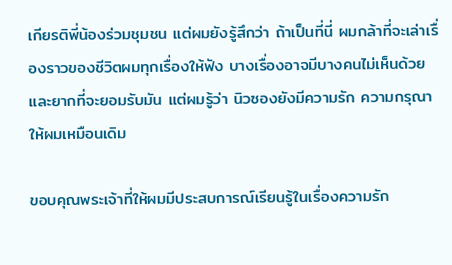เกียรติพี่น้องร่วมชุมชน แต่ผมยังรู้สึกว่า ถ้าเป็นที่นี่ ผมกล้าที่จะเล่าเรื่องราวของชีวิตผมทุกเรื่องให้ฟัง บางเรื่องอาจมีบางคนไม่เห็นด้วยและยากที่จะยอมรับมัน แต่ผมรู้ว่า นิวซองยังมีความรัก ความกรุณาให้ผมเหมือนเดิม

ขอบคุณพระเจ้าที่ให้ผมมีประสบการณ์เรียนรู้ในเรื่องความรัก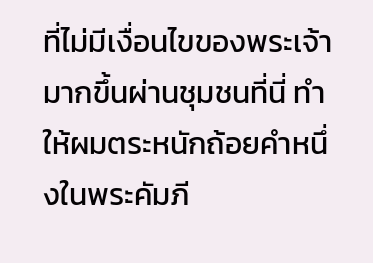ที่ไม่มีเงื่อนไขของพระเจ้ามากขึ้นผ่านชุมชนที่นี่ ทำให้ผมตระหนักถ้อยคำหนึ่งในพระคัมภี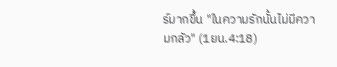ร์มากขึ้น "ในความรักนั้นไม่มีความกลัว" (1ยน.4:18)